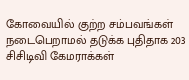கோவையில் குற்ற சம்பவங்கள் நடைபெறாமல் தடுக்க புதிதாக 203 சிசிடிவி கேமராக்கள்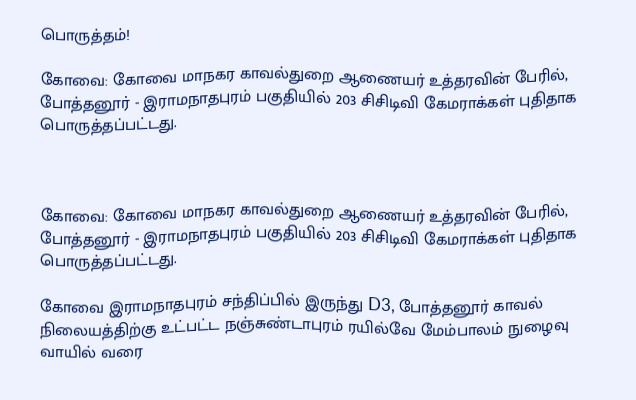பொருத்தம்!

கோவை: கோவை மாநகர காவல்துறை ஆணையர்‌ உத்தரவின் பேரில், போத்தனூர் - இராமநாதபுரம் பகுதியில் 203 சிசிடிவி கேமராக்கள் புதிதாக பொருத்தப்பட்டது.



கோவை: கோவை மாநகர காவல்துறை ஆணையர்‌ உத்தரவின் பேரில், போத்தனூர் - இராமநாதபுரம் பகுதியில் 203 சிசிடிவி கேமராக்கள் புதிதாக பொருத்தப்பட்டது.

கோவை இராமநாதபுரம்‌ சந்திப்பில்‌ இருந்து D3, போத்தனூர்‌ காவல் நிலையத்திற்கு உட்பட்ட நஞ்சுண்டாபுரம் ரயில்வே மேம்பாலம்‌ நுழைவு வாயில்‌ வரை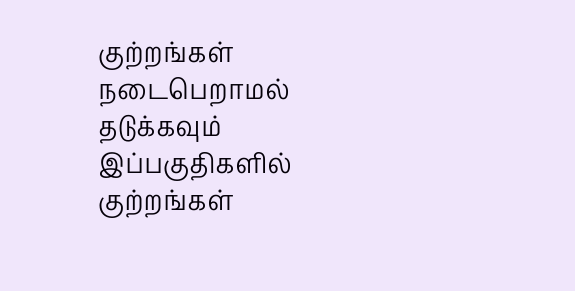குற்றங்கள்‌ நடைபெறாமல் தடுக்கவும்‌ இப்பகுதிகளில்‌ குற்றங்கள்‌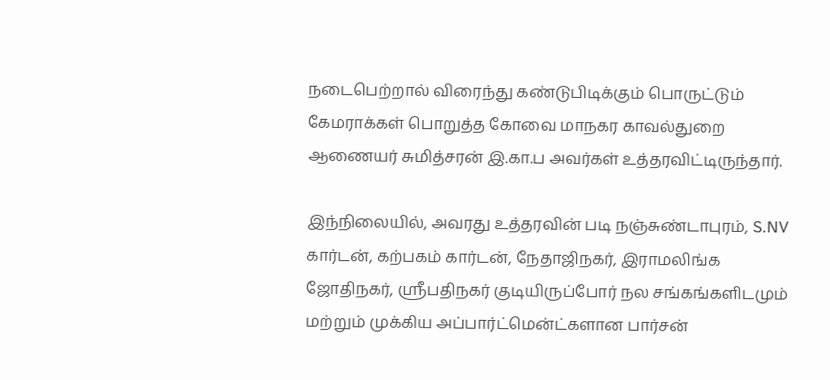நடைபெற்றால்‌ விரைந்து கண்டுபிடிக்கும்‌ பொருட்டும்‌ கேமராக்கள்‌ பொறுத்த கோவை மாநகர காவல்துறை ஆணையர்‌ சுமித்சரன்‌ இ.கா.ப அவர்கள்‌ உத்தரவிட்டிருந்தார்.

இந்நிலையில், அவரது உத்தரவின்‌ படி நஞ்சுண்டாபுரம், S.NV கார்டன், கற்பகம்‌ கார்டன்‌, நேதாஜிநகர்‌, இராமலிங்க ஜோதிநகர்‌, ஸ்ரீபதிநகர் குடியிருப்போர்‌ நல சங்கங்களிடமும்‌ மற்றும்‌ முக்கிய அப்பார்ட்மென்ட்‌களான பார்சன்‌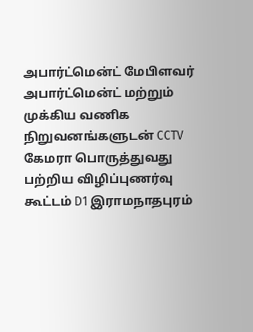அபார்ட்மென்ட்‌ மேபிளவர்‌ அபார்ட்மென்ட்‌ மற்றும்‌ முக்கிய வணிக நிறுவனங்களுடன்‌ CCTV கேமரா பொருத்துவது பற்றிய விழிப்புணர்வு கூட்டம்‌ D1 இராமநாதபுரம்‌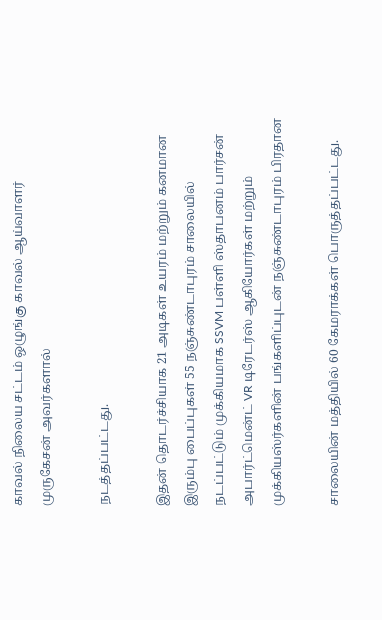காவல் நிலைய சட்டம்‌ ஒழுங்கு காவல்‌ ஆய்வாளர்‌ முருகேசன்‌ அவர்களால்‌

நடத்தப்பட்டது.

இதன்‌ தொடர்ச்சியாக 21 அடிகள்‌ உயரம்‌ மற்றும்‌ கனமான இரும்பு பைப்புகள்‌ 55 நஞ்சுண்டாபுரம் சாலையில்‌ நடப்பட்டும்‌ முக்கியமாக SSVM பள்ளி ஸ்தாபனம்‌ பார்சன்‌ அபார்ட்மென்ட்‌ VR டிரேடர்ஸ்‌ ஆகியோர்கள்‌ மற்றும்‌ முக்கியஸ்ர்களின்‌ பங்களிப்புடன்‌ நஞ்சுண்டாபுரம்‌ பிரதான

சாலையின் மத்தியில்‌ 60 கேமராக்கள்‌ பொருத்தப்பட்டது.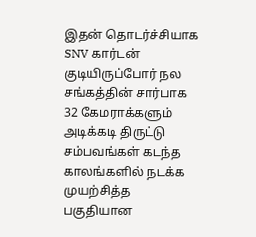இதன்‌ தொடர்ச்சியாக SNV கார்டன்‌ குடியிருப்போர்‌ நல சங்கத்தின் சார்பாக 32 கேமராக்களும்‌ அடிக்கடி திருட்டு சம்பவங்கள்‌ கடந்த காலங்களில் நடக்க முயற்சித்த பகுதியான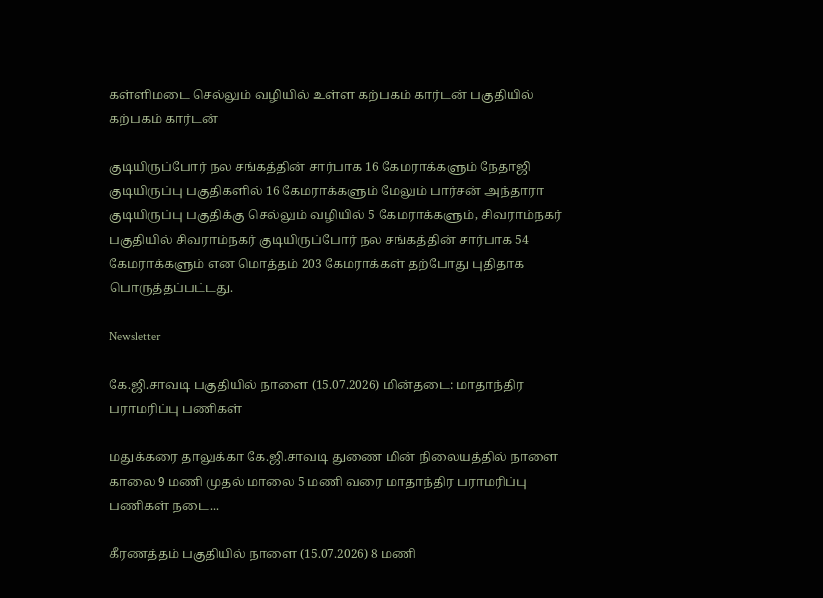கள்ளிமடை செல்லும்‌ வழியில் உள்ள கற்பகம்‌ கார்டன்‌ பகுதியில்‌ கற்பகம்‌ கார்டன்‌

குடியிருப்போர் நல சங்கத்தின்‌ சார்பாக 16 கேமராக்களும் நேதாஜி குடியிருப்பு பகுதிகளில்‌ 16 கேமராக்களும்‌ மேலும் பார்சன் அந்தாரா குடியிருப்பு பகுதிக்கு செல்லும்‌ வழியில் 5 கேமராக்களும், சிவராம்நகர்‌ பகுதியில்‌ சிவராம்நகர் குடியிருப்போர் நல சங்கத்தின் சார்பாக 54 கேமராக்களும்‌ என மொத்தம் 203 கேமராக்கள் தற்போது புதிதாக பொருத்தப்பட்டது.

Newsletter

கே.ஜி.சாவடி பகுதியில் நாளை (15.07.2026) மின்தடை: மாதாந்திர பராமரிப்பு பணிகள்

மதுக்கரை தாலுக்கா கே.ஜி.சாவடி துணை மின் நிலையத்தில் நாளை காலை 9 மணி முதல் மாலை 5 மணி வரை மாதாந்திர பராமரிப்பு பணிகள் நடை...

கீரணத்தம் பகுதியில் நாளை (15.07.2026) 8 மணி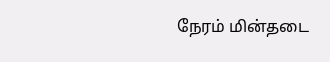நேரம் மின்தடை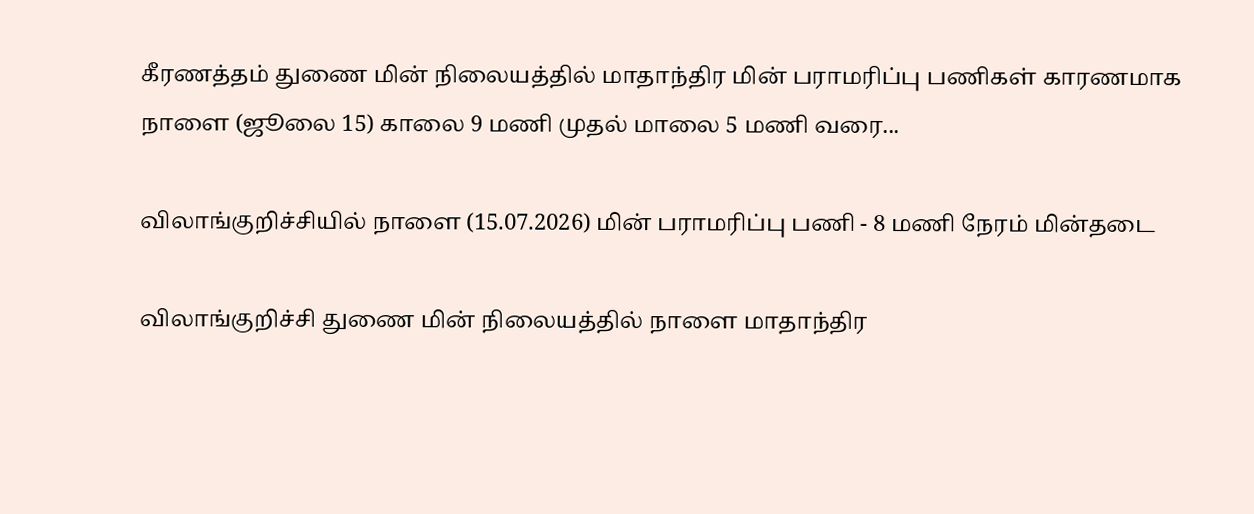கீரணத்தம் துணை மின் நிலையத்தில் மாதாந்திர மின் பராமரிப்பு பணிகள் காரணமாக நாளை (ஜூலை 15) காலை 9 மணி முதல் மாலை 5 மணி வரை...

விலாங்குறிச்சியில் நாளை (15.07.2026) மின் பராமரிப்பு பணி - 8 மணி நேரம் மின்தடை

விலாங்குறிச்சி துணை மின் நிலையத்தில் நாளை மாதாந்திர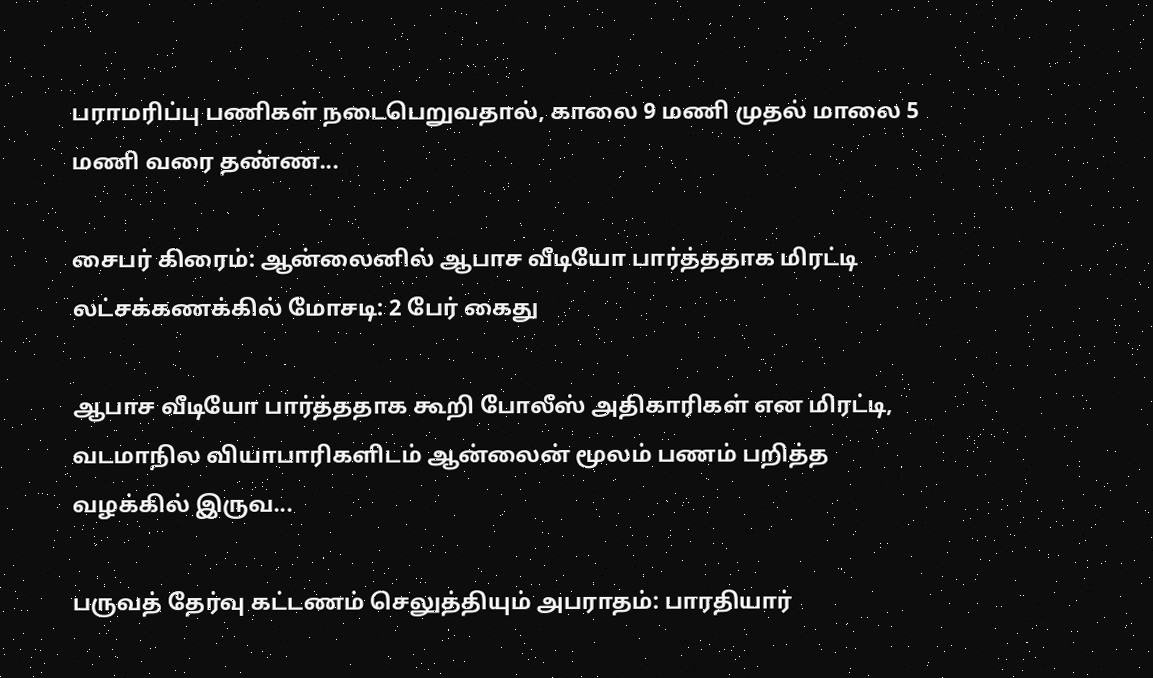பராமரிப்பு பணிகள் நடைபெறுவதால், காலை 9 மணி முதல் மாலை 5 மணி வரை தண்ண...

சைபர் கிரைம்: ஆன்லைனில் ஆபாச வீடியோ பார்த்ததாக மிரட்டி லட்சக்கணக்கில் மோசடி: 2 பேர் கைது

ஆபாச வீடியோ பார்த்ததாக கூறி போலீஸ் அதிகாரிகள் என மிரட்டி, வடமாநில வியாபாரிகளிடம் ஆன்லைன் மூலம் பணம் பறித்த வழக்கில் இருவ...

பருவத் தேர்வு கட்டணம் செலுத்தியும் அபராதம்: பாரதியார்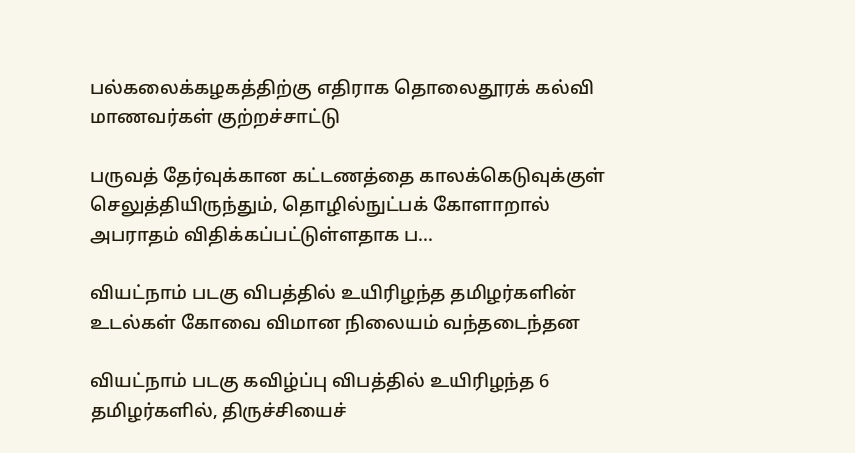பல்கலைக்கழகத்திற்கு எதிராக தொலைதூரக் கல்வி மாணவர்கள் குற்றச்சாட்டு

பருவத் தேர்வுக்கான கட்டணத்தை காலக்கெடுவுக்குள் செலுத்தியிருந்தும், தொழில்நுட்பக் கோளாறால் அபராதம் விதிக்கப்பட்டுள்ளதாக ப...

வியட்நாம் படகு விபத்தில் உயிரிழந்த தமிழர்களின் உடல்கள் கோவை விமான நிலையம் வந்தடைந்தன

வியட்நாம் படகு கவிழ்ப்பு விபத்தில் உயிரிழந்த 6 தமிழர்களில், திருச்சியைச்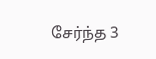சேர்ந்த 3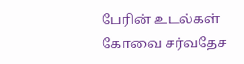பேரின் உடல்கள் கோவை சர்வதேச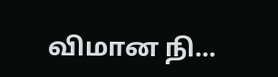விமான நி...